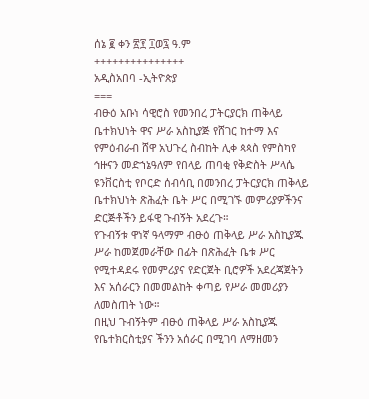ሰኔ ፪ ቀን ፳፻ ፲ወ፯ ዓ.ም
+++++++++++++++
አዲስአበባ -ኢትዮጵያ
===
ብፁዕ አቡነ ሳዊሮስ የመንበረ ፓትርያርክ ጠቅላይ ቤተክህነት ዋና ሥራ አስኪያጅ የሸገር ከተማ እና የምዕብራብ ሸዋ አህጉረ ስብከት ሊቀ ጳጳስ የምስካየ ኅዙናን መድኀኔዓለም የበላይ ጠባቂ የቅድስት ሥላሴ ዩንቨርስቲ የቦርድ ሰብሳቢ በመንበረ ፓትርያርክ ጠቅላይ ቤተክህነት ጽሕፈት ቤት ሥር በሚገኙ መምሪያዎችንና ድርጅቶችን ይፋዊ ጉብኝት አደረጉ።
የጉብኝቱ ዋነኛ ዓላማም ብፁዕ ጠቅላይ ሥራ አስኪያጁ ሥራ ከመጀመራቸው በፊት በጽሕፈት ቤቱ ሥር የሚተዳደሩ የመምሪያና የድርጀት ቢሮዎች አደረጃጀትን እና አሰራርን በመመልከት ቀጣይ የሥራ መመሪያን ለመስጠት ነው።
በዚህ ጉብኝትም ብፁዕ ጠቅላይ ሥራ አስኪያጁ የቤተክርስቲያና ችንን አሰራር በሚገባ ለማዘመን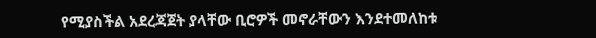የሚያስችል አደረጃጀት ያላቸው ቢሮዎች መኖራቸውን እንደተመለከቱ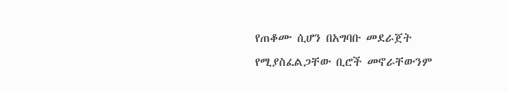የጠቆሙ ሲሆን በአግባቡ መደራጀት የሚያስፈልጋቸው ቢሮች መኖራቸውንም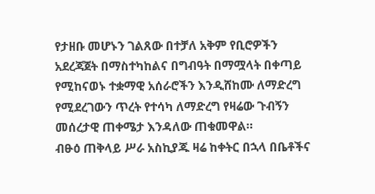የታዘቡ መሆኑን ገልጸው በተቻለ አቅም የቢሮዎችን አደረጃጀት በማስተካከልና በግብዓት በማሟላት በቀጣይ የሚከናወኑ ተቋማዊ አሰራሮችን እንዲሸከሙ ለማድረግ የሚደረገውን ጥረት የተሳካ ለማድረግ የዛሬው ጉብኝን መሰረታዊ ጠቀሜታ እንዳለው ጠቁመዋል።
ብፁዕ ጠቅላይ ሥራ አስኪያጁ ዛሬ ከቀትር በኋላ በቤቶችና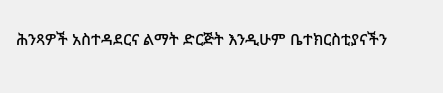ሕንጻዎች አስተዳደርና ልማት ድርጅት እንዲሁም ቤተክርስቲያናችን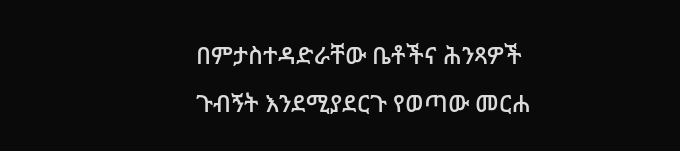በምታስተዳድራቸው ቤቶችና ሕንጻዎች ጉብኝት እንደሚያደርጉ የወጣው መርሐ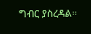ግብር ያስረዳል።